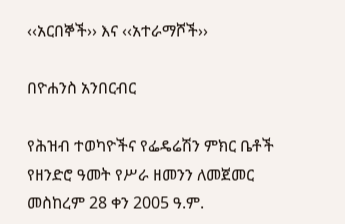‹‹አርበኞች›› እና ‹‹አተራማሾች››

በዮሐንስ አንበርብር

የሕዝብ ተወካዮችና የፌዴሬሽን ምክር ቤቶች የዘንድሮ ዓመት የሥራ ዘመንን ለመጀመር መስከረም 28 ቀን 2005 ዓ.ም.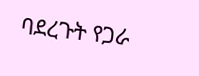ባደረጉት የጋራ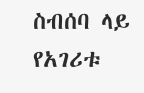ስብሰባ ላይ የአገሪቱ